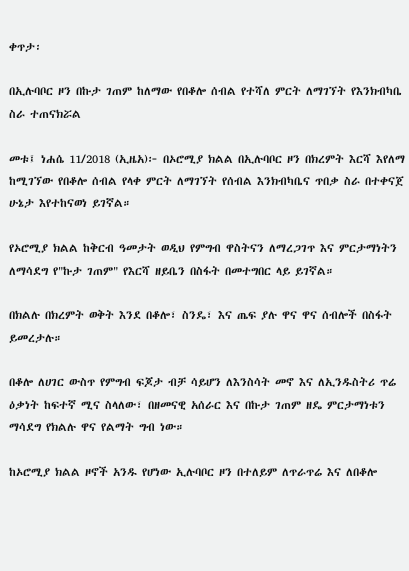ቀጥታ፡

በኢሉባቦር ዞን በኩታ ገጠም ከለማው የበቆሎ ሰብል የተሻለ ምርት ለማገኘት የእንክብካቤ ስራ ተጠናክሯል

መቱ፤ ነሐሴ 11/2018 (ኢዜአ)፦ በኦሮሚያ ክልል በኢሉባቦር ዞን በክረምት እርሻ እየለማ ከሚገኘው የበቆሎ ሰብል የላቀ ምርት ለማገኘት የሰብል እንክብካቤና ጥበቃ ስራ በተቀናጀ ሁኔታ እየተከናወነ ይገኛል።

የኦሮሚያ ክልል ከቅርብ ዓመታት ወዲህ የምግብ ዋስትናን ለማረጋገጥ እና ምርታማነትን ለማሳደግ የ"ኩታ ገጠም" የእርሻ ዘይቤን በስፋት በመተግበር ላይ ይገኛል።

በክልሉ በክረምት ወቅት እንደ በቆሎ፣ ስንዴ፣ እና ጤፍ ያሉ ዋና ዋና ሰብሎች በስፋት ይመረታሉ።

በቆሎ ለሀገር ውስጥ የምግብ ፍጆታ ብቻ ሳይሆን ለእንስሳት መኖ እና ለኢንዱስትሪ ጥሬ ዕቃነት ከፍተኛ ሚና ስላለው፣ በዘመናዊ አሰራር እና በኩታ ገጠም ዘዴ ምርታማነቱን ማሳደግ የክልሉ ዋና የልማት ግብ ነው።

ከኦሮሚያ ክልል ዞኖች አንዱ የሆነው ኢሉባቦር ዞን በተለይም ለጥራጥሬ እና ለበቆሎ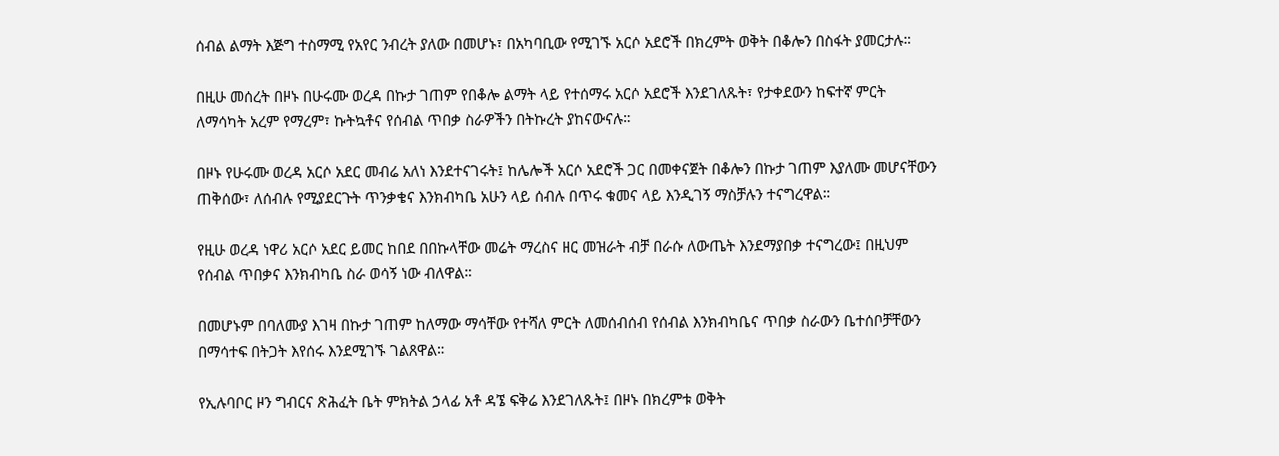ሰብል ልማት እጅግ ተስማሚ የአየር ንብረት ያለው በመሆኑ፣ በአካባቢው የሚገኙ አርሶ አደሮች በክረምት ወቅት በቆሎን በስፋት ያመርታሉ።

በዚሁ መሰረት በዞኑ በሁሩሙ ወረዳ በኩታ ገጠም የበቆሎ ልማት ላይ የተሰማሩ አርሶ አደሮች እንደገለጹት፣ የታቀደውን ከፍተኛ ምርት ለማሳካት አረም የማረም፣ ኩትኳቶና የሰብል ጥበቃ ስራዎችን በትኩረት ያከናውናሉ።

በዞኑ የሁሩሙ ወረዳ አርሶ አደር መብሬ አለነ እንደተናገሩት፤ ከሌሎች አርሶ አደሮች ጋር በመቀናጀት በቆሎን በኩታ ገጠም እያለሙ መሆናቸውን ጠቅሰው፣ ለሰብሉ የሚያደርጉት ጥንቃቄና እንክብካቤ አሁን ላይ ሰብሉ በጥሩ ቁመና ላይ እንዲገኝ ማስቻሉን ተናግረዋል።

የዚሁ ወረዳ ነዋሪ አርሶ አደር ይመር ከበደ በበኩላቸው መሬት ማረስና ዘር መዝራት ብቻ በራሱ ለውጤት እንደማያበቃ ተናግረው፤ በዚህም የሰብል ጥበቃና እንክብካቤ ስራ ወሳኝ ነው ብለዋል።

በመሆኑም በባለሙያ እገዛ በኩታ ገጠም ከለማው ማሳቸው የተሻለ ምርት ለመሰብሰብ የሰብል እንክብካቤና ጥበቃ ስራውን ቤተሰቦቻቸውን በማሳተፍ በትጋት እየሰሩ እንደሚገኙ ገልጸዋል።

የኢሉባቦር ዞን ግብርና ጽሕፈት ቤት ምክትል ኃላፊ አቶ ዳኜ ፍቅሬ እንደገለጹት፤ በዞኑ በክረምቱ ወቅት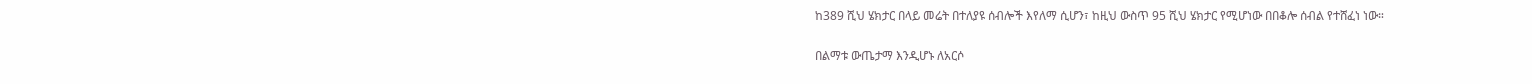ከ389 ሺህ ሄክታር በላይ መሬት በተለያዩ ሰብሎች እየለማ ሲሆን፣ ከዚህ ውስጥ 95 ሺህ ሄክታር የሚሆነው በበቆሎ ሰብል የተሸፈነ ነው።

በልማቱ ውጤታማ እንዲሆኑ ለአርሶ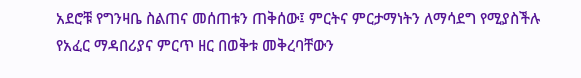አደሮቹ የግንዛቤ ስልጠና መሰጠቱን ጠቅሰው፤ ምርትና ምርታማነትን ለማሳደግ የሚያስችሉ የአፈር ማዳበሪያና ምርጥ ዘር በወቅቱ መቅረባቸውን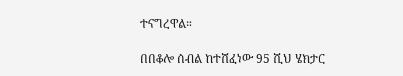ተናግረዋል።

በበቆሎ ሰብል ከተሸፈነው 95 ሺህ ሄክታር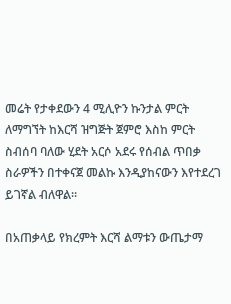መሬት የታቀደውን 4 ሚሊዮን ኩንታል ምርት ለማግኘት ከእርሻ ዝግጅት ጀምሮ እስከ ምርት ስብሰባ ባለው ሂደት አርሶ አደሩ የሰብል ጥበቃ ስራዎችን በተቀናጀ መልኩ እንዲያከናውን እየተደረገ ይገኛል ብለዋል።

በአጠቃላይ የክረምት እርሻ ልማቱን ውጤታማ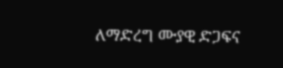ለማድረግ ሙያዊ ድጋፍና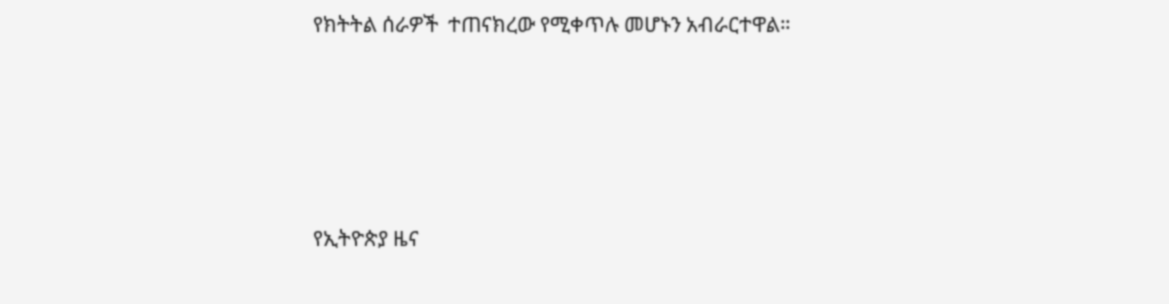የክትትል ሰራዎች  ተጠናክረው የሚቀጥሉ መሆኑን አብራርተዋል።





የኢትዮጵያ ዜና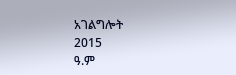አገልግሎት
2015
ዓ.ም